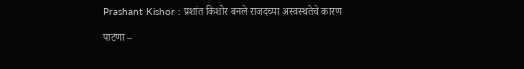Prashant Kishor : प्रशांत किशोर बनले राजदच्या अस्वस्थतेचे कारण

पाटणा –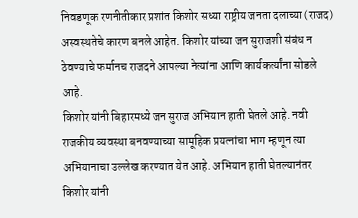निवडणूक रणनीतीकार प्रशांत किशोर सध्या राष्ट्रीय जनता दलाच्या (राजद) अस्वस्थतेचे कारण बनले आहेत. किशोर यांच्या जन सुराजशी संबंध न ठेवण्याचे फर्मानच राजदने आपल्या नेत्यांना आणि कार्यकर्त्यांना सोडले आहे.
किशोर यांनी बिहारमध्ये जन सुराज अभियान हाती घेतले आहे. नवी राजकीय व्यवस्था बनवण्याच्या सामूहिक प्रयत्नांचा भाग म्हणून त्या अभियानाचा उल्लेख करण्यात येत आहे. अभियान हाती घेतल्यानंतर किशोर यांनी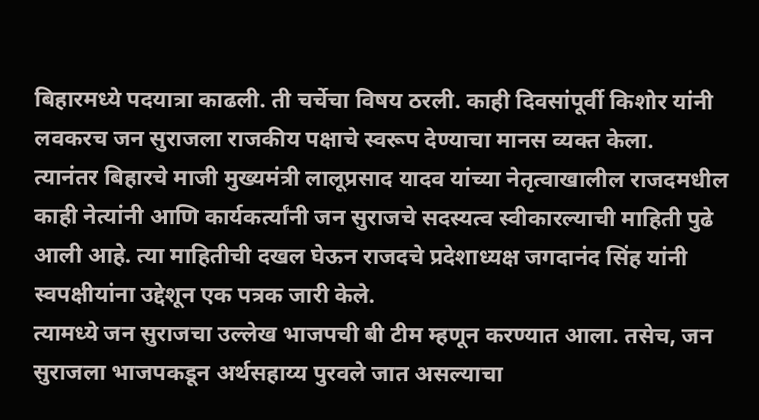बिहारमध्ये पदयात्रा काढली. ती चर्चेचा विषय ठरली. काही दिवसांपूर्वी किशोर यांनी लवकरच जन सुराजला राजकीय पक्षाचे स्वरूप देण्याचा मानस व्यक्त केला.
त्यानंतर बिहारचे माजी मुख्यमंत्री लालूप्रसाद यादव यांच्या नेतृत्वाखालील राजदमधील काही नेत्यांनी आणि कार्यकर्त्यांनी जन सुराजचे सदस्यत्व स्वीकारल्याची माहिती पुढे आली आहे. त्या माहितीची दखल घेऊन राजदचे प्रदेशाध्यक्ष जगदानंद सिंह यांनी स्वपक्षीयांना उद्देशून एक पत्रक जारी केले.
त्यामध्ये जन सुराजचा उल्लेख भाजपची बी टीम म्हणून करण्यात आला. तसेच, जन सुराजला भाजपकडून अर्थसहाय्य पुरवले जात असल्याचा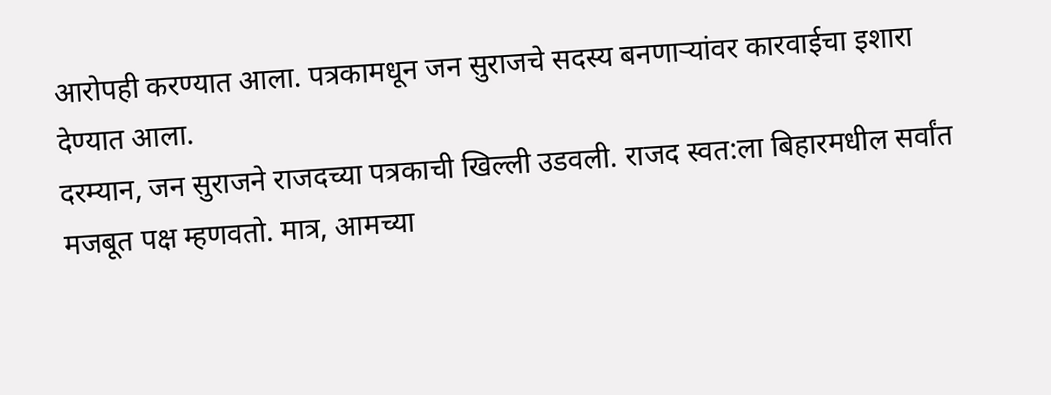आरोपही करण्यात आला. पत्रकामधून जन सुराजचे सदस्य बनणाऱ्यांवर कारवाईचा इशारा देण्यात आला.
दरम्यान, जन सुराजने राजदच्या पत्रकाची खिल्ली उडवली. राजद स्वत:ला बिहारमधील सर्वांत मजबूत पक्ष म्हणवतो. मात्र, आमच्या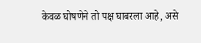केवळ घोषणेने तो पक्ष घाबरला आहे, असे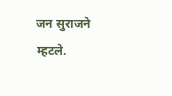जन सुराजने म्हटले.